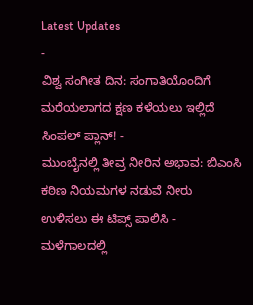Latest Updates
-
ವಿಶ್ವ ಸಂಗೀತ ದಿನ: ಸಂಗಾತಿಯೊಂದಿಗೆ ಮರೆಯಲಾಗದ ಕ್ಷಣ ಕಳೆಯಲು ಇಲ್ಲಿದೆ ಸಿಂಪಲ್ ಪ್ಲಾನ್! -
ಮುಂಬೈನಲ್ಲಿ ತೀವ್ರ ನೀರಿನ ಅಭಾವ: ಬಿಎಂಸಿ ಕಠಿಣ ನಿಯಮಗಳ ನಡುವೆ ನೀರು ಉಳಿಸಲು ಈ ಟಿಪ್ಸ್ ಪಾಲಿಸಿ -
ಮಳೆಗಾಲದಲ್ಲಿ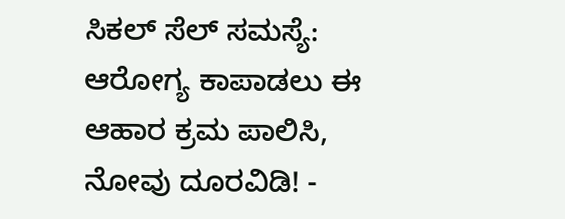ಸಿಕಲ್ ಸೆಲ್ ಸಮಸ್ಯೆ: ಆರೋಗ್ಯ ಕಾಪಾಡಲು ಈ ಆಹಾರ ಕ್ರಮ ಪಾಲಿಸಿ, ನೋವು ದೂರವಿಡಿ! -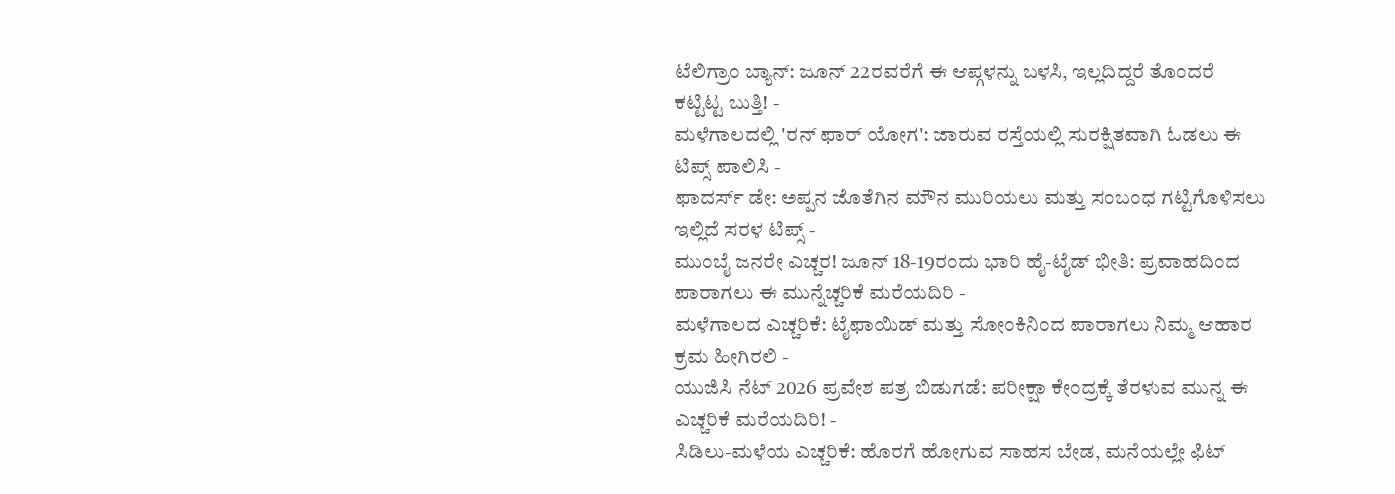ಟೆಲಿಗ್ರಾಂ ಬ್ಯಾನ್: ಜೂನ್ 22ರವರೆಗೆ ಈ ಆಪ್ಗಳನ್ನು ಬಳಸಿ, ಇಲ್ಲದಿದ್ದರೆ ತೊಂದರೆ ಕಟ್ಟಿಟ್ಟ ಬುತ್ತಿ! -
ಮಳೆಗಾಲದಲ್ಲಿ 'ರನ್ ಫಾರ್ ಯೋಗ': ಜಾರುವ ರಸ್ತೆಯಲ್ಲಿ ಸುರಕ್ಷಿತವಾಗಿ ಓಡಲು ಈ ಟಿಪ್ಸ್ ಪಾಲಿಸಿ -
ಫಾದರ್ಸ್ ಡೇ: ಅಪ್ಪನ ಜೊತೆಗಿನ ಮೌನ ಮುರಿಯಲು ಮತ್ತು ಸಂಬಂಧ ಗಟ್ಟಿಗೊಳಿಸಲು ಇಲ್ಲಿದೆ ಸರಳ ಟಿಪ್ಸ್ -
ಮುಂಬೈ ಜನರೇ ಎಚ್ಚರ! ಜೂನ್ 18-19ರಂದು ಭಾರಿ ಹೈ-ಟೈಡ್ ಭೀತಿ: ಪ್ರವಾಹದಿಂದ ಪಾರಾಗಲು ಈ ಮುನ್ನೆಚ್ಚರಿಕೆ ಮರೆಯದಿರಿ -
ಮಳೆಗಾಲದ ಎಚ್ಚರಿಕೆ: ಟೈಫಾಯಿಡ್ ಮತ್ತು ಸೋಂಕಿನಿಂದ ಪಾರಾಗಲು ನಿಮ್ಮ ಆಹಾರ ಕ್ರಮ ಹೀಗಿರಲಿ -
ಯುಜಿಸಿ ನೆಟ್ 2026 ಪ್ರವೇಶ ಪತ್ರ ಬಿಡುಗಡೆ: ಪರೀಕ್ಷಾ ಕೇಂದ್ರಕ್ಕೆ ತೆರಳುವ ಮುನ್ನ ಈ ಎಚ್ಚರಿಕೆ ಮರೆಯದಿರಿ! -
ಸಿಡಿಲು-ಮಳೆಯ ಎಚ್ಚರಿಕೆ: ಹೊರಗೆ ಹೋಗುವ ಸಾಹಸ ಬೇಡ, ಮನೆಯಲ್ಲೇ ಫಿಟ್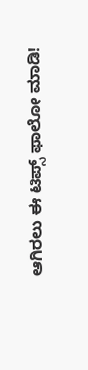ಆಗಿರಲು ಈ ಟಿಪ್ಸ್ ಫಾಲೋ ಮಾಡಿ!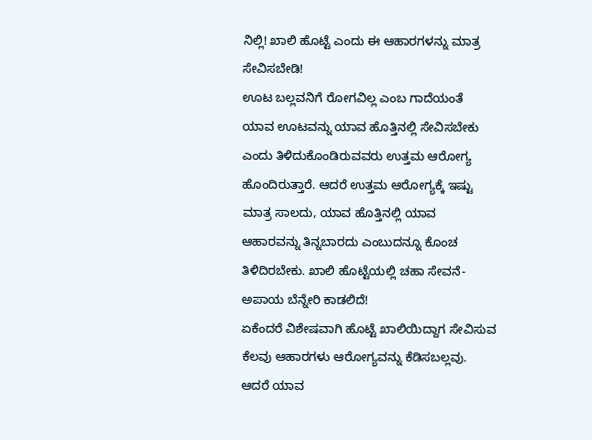ನಿಲ್ಲಿ! ಖಾಲಿ ಹೊಟ್ಟೆ ಎಂದು ಈ ಆಹಾರಗಳನ್ನು ಮಾತ್ರ ಸೇವಿಸಬೇಡಿ!
ಊಟ ಬಲ್ಲವನಿಗೆ ರೋಗವಿಲ್ಲ ಎಂಬ ಗಾದೆಯಂತೆ ಯಾವ ಊಟವನ್ನು ಯಾವ ಹೊತ್ತಿನಲ್ಲಿ ಸೇವಿಸಬೇಕು ಎಂದು ತಿಳಿದುಕೊಂಡಿರುವವರು ಉತ್ತಮ ಆರೋಗ್ಯ ಹೊಂದಿರುತ್ತಾರೆ. ಆದರೆ ಉತ್ತಮ ಆರೋಗ್ಯಕ್ಕೆ ಇಷ್ಟು ಮಾತ್ರ ಸಾಲದು, ಯಾವ ಹೊತ್ತಿನಲ್ಲಿ ಯಾವ ಆಹಾರವನ್ನು ತಿನ್ನಬಾರದು ಎಂಬುದನ್ನೂ ಕೊಂಚ ತಿಳಿದಿರಬೇಕು. ಖಾಲಿ ಹೊಟ್ಟೆಯಲ್ಲಿ ಚಹಾ ಸೇವನೆ-ಅಪಾಯ ಬೆನ್ನೇರಿ ಕಾಡಲಿದೆ!
ಏಕೆಂದರೆ ವಿಶೇಷವಾಗಿ ಹೊಟ್ಟೆ ಖಾಲಿಯಿದ್ದಾಗ ಸೇವಿಸುವ ಕೆಲವು ಆಹಾರಗಳು ಆರೋಗ್ಯವನ್ನು ಕೆಡಿಸಬಲ್ಲವು. ಆದರೆ ಯಾವ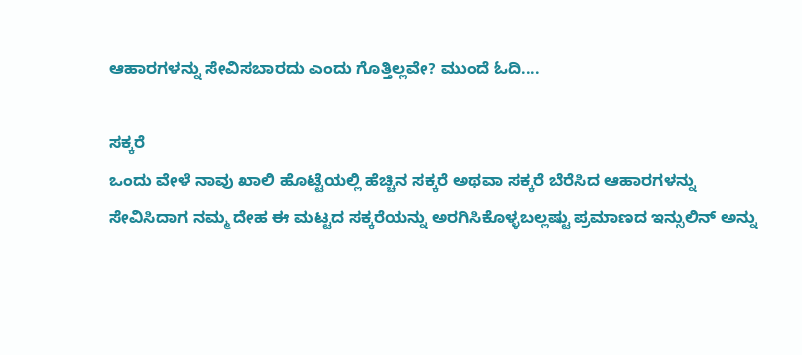ಆಹಾರಗಳನ್ನು ಸೇವಿಸಬಾರದು ಎಂದು ಗೊತ್ತಿಲ್ಲವೇ? ಮುಂದೆ ಓದಿ....

ಸಕ್ಕರೆ
ಒಂದು ವೇಳೆ ನಾವು ಖಾಲಿ ಹೊಟ್ಟೆಯಲ್ಲಿ ಹೆಚ್ಚಿನ ಸಕ್ಕರೆ ಅಥವಾ ಸಕ್ಕರೆ ಬೆರೆಸಿದ ಆಹಾರಗಳನ್ನು ಸೇವಿಸಿದಾಗ ನಮ್ಮ ದೇಹ ಈ ಮಟ್ಟದ ಸಕ್ಕರೆಯನ್ನು ಅರಗಿಸಿಕೊಳ್ಳಬಲ್ಲಷ್ಟು ಪ್ರಮಾಣದ ಇನ್ಸುಲಿನ್ ಅನ್ನು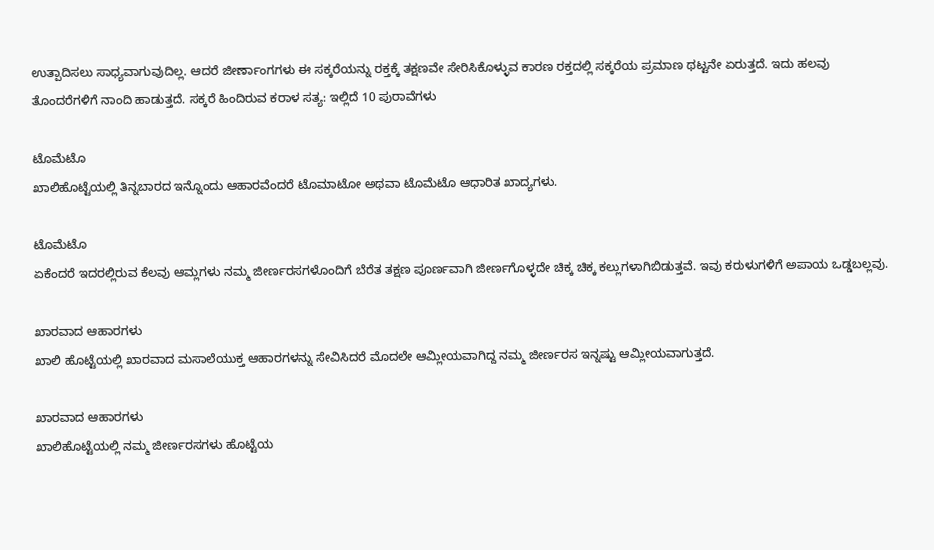ಉತ್ಪಾದಿಸಲು ಸಾಧ್ಯವಾಗುವುದಿಲ್ಲ. ಆದರೆ ಜೀರ್ಣಾಂಗಗಳು ಈ ಸಕ್ಕರೆಯನ್ನು ರಕ್ತಕ್ಕೆ ತಕ್ಷಣವೇ ಸೇರಿಸಿಕೊಳ್ಳುವ ಕಾರಣ ರಕ್ತದಲ್ಲಿ ಸಕ್ಕರೆಯ ಪ್ರಮಾಣ ಥಟ್ಟನೇ ಏರುತ್ತದೆ. ಇದು ಹಲವು ತೊಂದರೆಗಳಿಗೆ ನಾಂದಿ ಹಾಡುತ್ತದೆ. ಸಕ್ಕರೆ ಹಿಂದಿರುವ ಕರಾಳ ಸತ್ಯ: ಇಲ್ಲಿದೆ 10 ಪುರಾವೆಗಳು

ಟೊಮೆಟೊ
ಖಾಲಿಹೊಟ್ಟೆಯಲ್ಲಿ ತಿನ್ನಬಾರದ ಇನ್ನೊಂದು ಆಹಾರವೆಂದರೆ ಟೊಮಾಟೋ ಅಥವಾ ಟೊಮೆಟೊ ಆಧಾರಿತ ಖಾದ್ಯಗಳು.

ಟೊಮೆಟೊ
ಏಕೆಂದರೆ ಇದರಲ್ಲಿರುವ ಕೆಲವು ಆಮ್ಲಗಳು ನಮ್ಮ ಜೀರ್ಣರಸಗಳೊಂದಿಗೆ ಬೆರೆತ ತಕ್ಷಣ ಪೂರ್ಣವಾಗಿ ಜೀರ್ಣಗೊಳ್ಳದೇ ಚಿಕ್ಕ ಚಿಕ್ಕ ಕಲ್ಲುಗಳಾಗಿಬಿಡುತ್ತವೆ. ಇವು ಕರುಳುಗಳಿಗೆ ಅಪಾಯ ಒಡ್ಡಬಲ್ಲವು.

ಖಾರವಾದ ಆಹಾರಗಳು
ಖಾಲಿ ಹೊಟ್ಟೆಯಲ್ಲಿ ಖಾರವಾದ ಮಸಾಲೆಯುಕ್ತ ಆಹಾರಗಳನ್ನು ಸೇವಿಸಿದರೆ ಮೊದಲೇ ಆಮ್ಲೀಯವಾಗಿದ್ದ ನಮ್ಮ ಜೀರ್ಣರಸ ಇನ್ನಷ್ಟು ಆಮ್ಲೀಯವಾಗುತ್ತದೆ.

ಖಾರವಾದ ಆಹಾರಗಳು
ಖಾಲಿಹೊಟ್ಟೆಯಲ್ಲಿ ನಮ್ಮ ಜೀರ್ಣರಸಗಳು ಹೊಟ್ಟೆಯ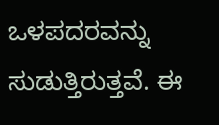ಒಳಪದರವನ್ನು ಸುಡುತ್ತಿರುತ್ತವೆ. ಈ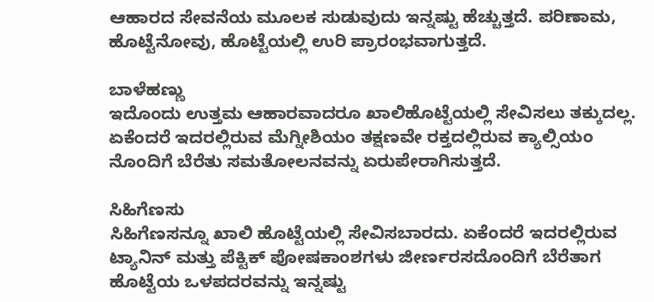ಆಹಾರದ ಸೇವನೆಯ ಮೂಲಕ ಸುಡುವುದು ಇನ್ನಷ್ಟು ಹೆಚ್ಚುತ್ತದೆ. ಪರಿಣಾಮ, ಹೊಟ್ಟೆನೋವು, ಹೊಟ್ಟೆಯಲ್ಲಿ ಉರಿ ಪ್ರಾರಂಭವಾಗುತ್ತದೆ.

ಬಾಳೆಹಣ್ಣು
ಇದೊಂದು ಉತ್ತಮ ಆಹಾರವಾದರೂ ಖಾಲಿಹೊಟ್ಟೆಯಲ್ಲಿ ಸೇವಿಸಲು ತಕ್ಕುದಲ್ಲ. ಏಕೆಂದರೆ ಇದರಲ್ಲಿರುವ ಮೆಗ್ನೀಶಿಯಂ ತಕ್ಷಣವೇ ರಕ್ತದಲ್ಲಿರುವ ಕ್ಯಾಲ್ಸಿಯಂ ನೊಂದಿಗೆ ಬೆರೆತು ಸಮತೋಲನವನ್ನು ಏರುಪೇರಾಗಿಸುತ್ತದೆ.

ಸಿಹಿಗೆಣಸು
ಸಿಹಿಗೆಣಸನ್ನೂ ಖಾಲಿ ಹೊಟ್ಟೆಯಲ್ಲಿ ಸೇವಿಸಬಾರದು. ಏಕೆಂದರೆ ಇದರಲ್ಲಿರುವ ಟ್ಯಾನಿನ್ ಮತ್ತು ಪೆಕ್ಟಿಕ್ ಪೋಷಕಾಂಶಗಳು ಜೀರ್ಣರಸದೊಂದಿಗೆ ಬೆರೆತಾಗ ಹೊಟ್ಟೆಯ ಒಳಪದರವನ್ನು ಇನ್ನಷ್ಟು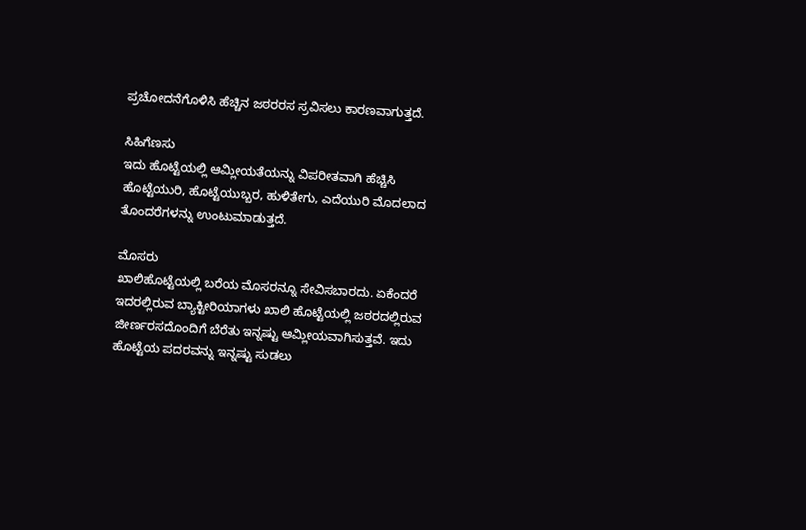ಪ್ರಚೋದನೆಗೊಳಿಸಿ ಹೆಚ್ಚಿನ ಜಠರರಸ ಸ್ರವಿಸಲು ಕಾರಣವಾಗುತ್ತದೆ.

ಸಿಹಿಗೆಣಸು
ಇದು ಹೊಟ್ಟೆಯಲ್ಲಿ ಆಮ್ಲೀಯತೆಯನ್ನು ವಿಪರೀತವಾಗಿ ಹೆಚ್ಚಿಸಿ ಹೊಟ್ಟೆಯುರಿ, ಹೊಟ್ಟೆಯುಬ್ಬರ, ಹುಳಿತೇಗು, ಎದೆಯುರಿ ಮೊದಲಾದ ತೊಂದರೆಗಳನ್ನು ಉಂಟುಮಾಡುತ್ತದೆ.

ಮೊಸರು
ಖಾಲಿಹೊಟ್ಟೆಯಲ್ಲಿ ಬರೆಯ ಮೊಸರನ್ನೂ ಸೇವಿಸಬಾರದು. ಏಕೆಂದರೆ ಇದರಲ್ಲಿರುವ ಬ್ಯಾಕ್ಟೀರಿಯಾಗಳು ಖಾಲಿ ಹೊಟ್ಟೆಯಲ್ಲಿ ಜಠರದಲ್ಲಿರುವ ಜೀರ್ಣರಸದೊಂದಿಗೆ ಬೆರೆತು ಇನ್ನಷ್ಟು ಆಮ್ಲೀಯವಾಗಿಸುತ್ತವೆ. ಇದು ಹೊಟ್ಟೆಯ ಪದರವನ್ನು ಇನ್ನಷ್ಟು ಸುಡಲು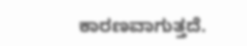ಕಾರಣವಾಗುತ್ತದೆ.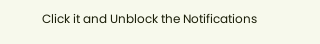Click it and Unblock the Notifications